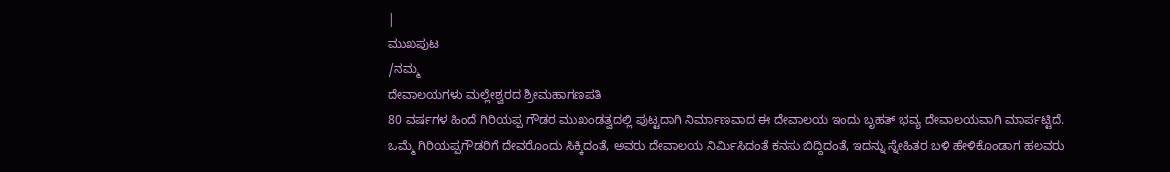|
ಮುಖಪುಟ
/ನಮ್ಮ
ದೇವಾಲಯಗಳು ಮಲ್ಲೇಶ್ವರದ ಶ್ರೀಮಹಾಗಣಪತಿ
80 ವರ್ಷಗಳ ಹಿಂದೆ ಗಿರಿಯಪ್ಪ ಗೌಡರ ಮುಖಂಡತ್ವದಲ್ಲಿ ಪುಟ್ಟದಾಗಿ ನಿರ್ಮಾಣವಾದ ಈ ದೇವಾಲಯ ಇಂದು ಬೃಹತ್ ಭವ್ಯ ದೇವಾಲಯವಾಗಿ ಮಾರ್ಪಟ್ಟಿದೆ. ಒಮ್ಮೆ ಗಿರಿಯಪ್ಪಗೌಡರಿಗೆ ದೇವರೊಂದು ಸಿಕ್ಕಿದಂತೆ, ಅವರು ದೇವಾಲಯ ನಿರ್ಮಿಸಿದಂತೆ ಕನಸು ಬಿದ್ದಿದಂತೆ, ಇದನ್ನು ಸ್ನೇಹಿತರ ಬಳಿ ಹೇಳಿಕೊಂಡಾಗ ಹಲವರು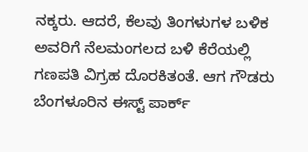ನಕ್ಕರು. ಆದರೆ, ಕೆಲವು ತಿಂಗಳುಗಳ ಬಳಿಕ ಅವರಿಗೆ ನೆಲಮಂಗಲದ ಬಳಿ ಕೆರೆಯಲ್ಲಿ ಗಣಪತಿ ವಿಗ್ರಹ ದೊರಕಿತಂತೆ. ಆಗ ಗೌಡರು ಬೆಂಗಳೂರಿನ ಈಸ್ಟ್ ಪಾರ್ಕ್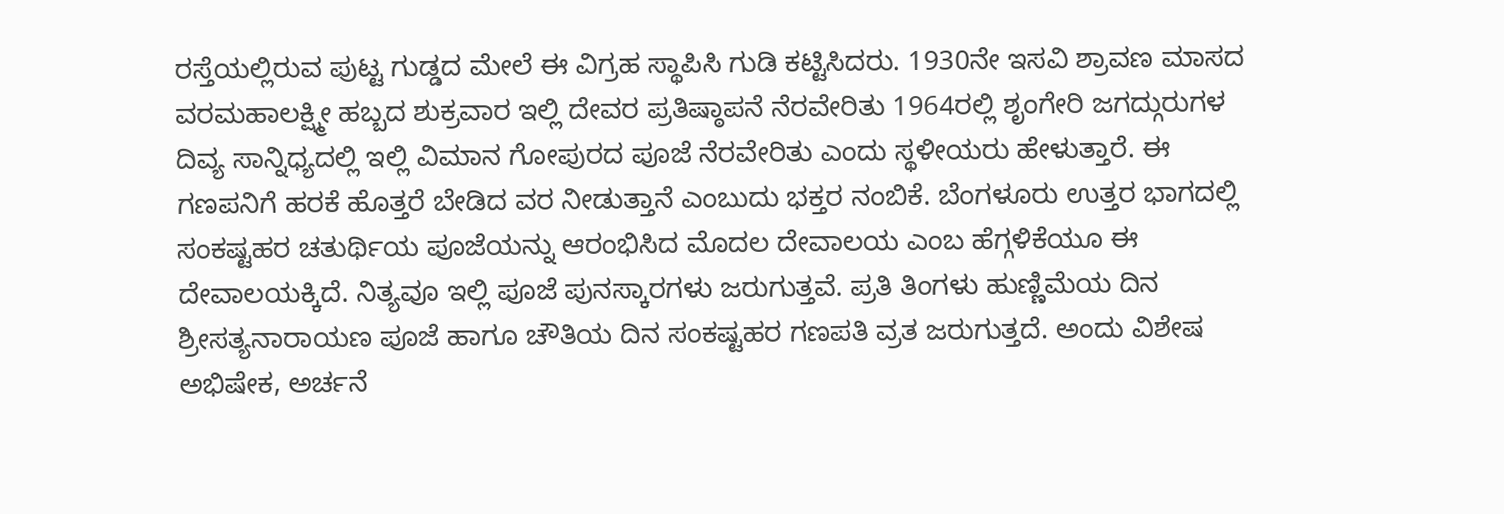ರಸ್ತೆಯಲ್ಲಿರುವ ಪುಟ್ಟ ಗುಡ್ಡದ ಮೇಲೆ ಈ ವಿಗ್ರಹ ಸ್ಥಾಪಿಸಿ ಗುಡಿ ಕಟ್ಟಿಸಿದರು. 1930ನೇ ಇಸವಿ ಶ್ರಾವಣ ಮಾಸದ ವರಮಹಾಲಕ್ಷ್ಮೀ ಹಬ್ಬದ ಶುಕ್ರವಾರ ಇಲ್ಲಿ ದೇವರ ಪ್ರತಿಷ್ಠಾಪನೆ ನೆರವೇರಿತು 1964ರಲ್ಲಿ ಶೃಂಗೇರಿ ಜಗದ್ಗುರುಗಳ ದಿವ್ಯ ಸಾನ್ನಿಧ್ಯದಲ್ಲಿ ಇಲ್ಲಿ ವಿಮಾನ ಗೋಪುರದ ಪೂಜೆ ನೆರವೇರಿತು ಎಂದು ಸ್ಥಳೀಯರು ಹೇಳುತ್ತಾರೆ. ಈ ಗಣಪನಿಗೆ ಹರಕೆ ಹೊತ್ತರೆ ಬೇಡಿದ ವರ ನೀಡುತ್ತಾನೆ ಎಂಬುದು ಭಕ್ತರ ನಂಬಿಕೆ. ಬೆಂಗಳೂರು ಉತ್ತರ ಭಾಗದಲ್ಲಿ ಸಂಕಷ್ಟಹರ ಚತುರ್ಥಿಯ ಪೂಜೆಯನ್ನು ಆರಂಭಿಸಿದ ಮೊದಲ ದೇವಾಲಯ ಎಂಬ ಹೆಗ್ಗಳಿಕೆಯೂ ಈ ದೇವಾಲಯಕ್ಕಿದೆ. ನಿತ್ಯವೂ ಇಲ್ಲಿ ಪೂಜೆ ಪುನಸ್ಕಾರಗಳು ಜರುಗುತ್ತವೆ. ಪ್ರತಿ ತಿಂಗಳು ಹುಣ್ಣಿಮೆಯ ದಿನ ಶ್ರೀಸತ್ಯನಾರಾಯಣ ಪೂಜೆ ಹಾಗೂ ಚೌತಿಯ ದಿನ ಸಂಕಷ್ಟಹರ ಗಣಪತಿ ವ್ರತ ಜರುಗುತ್ತದೆ. ಅಂದು ವಿಶೇಷ ಅಭಿಷೇಕ, ಅರ್ಚನೆ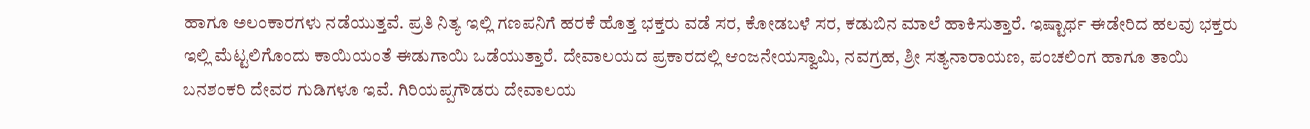ಹಾಗೂ ಅಲಂಕಾರಗಳು ನಡೆಯುತ್ತವೆ. ಪ್ರತಿ ನಿತ್ಯ ಇಲ್ಲಿ ಗಣಪನಿಗೆ ಹರಕೆ ಹೊತ್ತ ಭಕ್ತರು ವಡೆ ಸರ, ಕೋಡಬಳೆ ಸರ, ಕಡುಬಿನ ಮಾಲೆ ಹಾಕಿಸುತ್ತಾರೆ. ಇಷ್ಟಾರ್ಥ ಈಡೇರಿದ ಹಲವು ಭಕ್ತರು ಇಲ್ಲಿ ಮೆಟ್ಟಲಿಗೊಂದು ಕಾಯಿಯಂತೆ ಈಡುಗಾಯಿ ಒಡೆಯುತ್ತಾರೆ. ದೇವಾಲಯದ ಪ್ರಕಾರದಲ್ಲಿ ಆಂಜನೇಯಸ್ವಾಮಿ, ನವಗ್ರಹ, ಶ್ರೀ ಸತ್ಯನಾರಾಯಣ, ಪಂಚಲಿಂಗ ಹಾಗೂ ತಾಯಿ ಬನಶಂಕರಿ ದೇವರ ಗುಡಿಗಳೂ ಇವೆ. ಗಿರಿಯಪ್ಪಗೌಡರು ದೇವಾಲಯ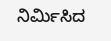ನಿರ್ಮಿಸಿದ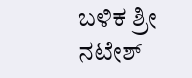ಬಳಿಕ ಶ್ರೀ ನಟೇಶ್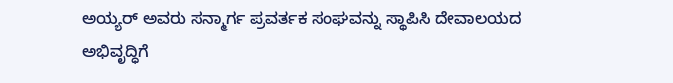ಅಯ್ಯರ್ ಅವರು ಸನ್ಮಾರ್ಗ ಪ್ರವರ್ತಕ ಸಂಘವನ್ನು ಸ್ಥಾಪಿಸಿ ದೇವಾಲಯದ ಅಭಿವೃದ್ಧಿಗೆ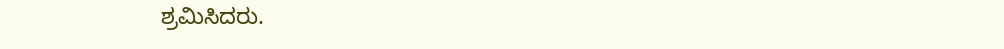ಶ್ರಮಿಸಿದರು.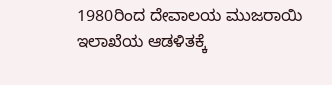1980ರಿಂದ ದೇವಾಲಯ ಮುಜರಾಯಿ ಇಲಾಖೆಯ ಆಡಳಿತಕ್ಕೆ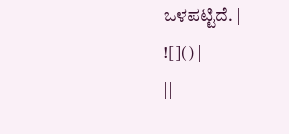ಒಳಪಟ್ಟಿದೆ. |
![]() |
||